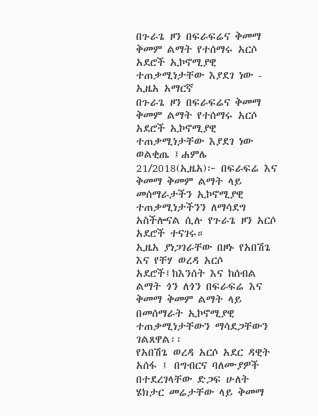በጉራጌ ዞን በፍራፍሬና ቅመማ ቅመም ልማት የተሰማሩ አርሶ አደሮች ኢኮኖሚያዊ ተጠቃሚነታቸው እያደገ ነው - ኢዜአ አማርኛ
በጉራጌ ዞን በፍራፍሬና ቅመማ ቅመም ልማት የተሰማሩ አርሶ አደሮች ኢኮኖሚያዊ ተጠቃሚነታቸው እያደገ ነው
ወልቂጤ ፤ሐምሌ 21/2018(ኢዜአ)፦ በፍራፍሬ እና ቅመማ ቅመም ልማት ላይ መሰማራታችን ኢኮኖሚያዊ ተጠቃሚነታችንን ለማሳደግ አስችሎናል ሲሉ የጉራጌ ዞን አርሶ አደሮች ተናገሩ።
ኢዜአ ያነጋገራቸው በዞኑ የአበሽጌ እና የቸሃ ወረዳ አርሶ አደሮች፤ከእንሰት እና ከሰብል ልማት ጎን ለጎን በፍራፍሬ እና ቅመማ ቅመም ልማት ላይ በመሰማራት ኢኮኖሚያዊ ተጠቃሚነታቸውን ማሳደጋቸውን ገልጸዋል፡፡
የአበሽጌ ወረዳ አርሶ አደር ዳዊት አሰፋ ፤ በግብርና ባለሙያዎች በተደረገላቸው ድጋፍ ሁለት ሄክታር መሬታቸው ላይ ቅመማ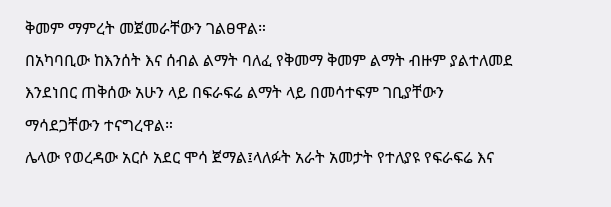ቅመም ማምረት መጀመራቸውን ገልፀዋል።
በአካባቢው ከእንሰት እና ሰብል ልማት ባለፈ የቅመማ ቅመም ልማት ብዙም ያልተለመደ እንደነበር ጠቅሰው አሁን ላይ በፍራፍሬ ልማት ላይ በመሳተፍም ገቢያቸውን ማሳደጋቸውን ተናግረዋል።
ሌላው የወረዳው አርሶ አደር ሞሳ ጀማል፤ላለፉት አራት አመታት የተለያዩ የፍራፍሬ እና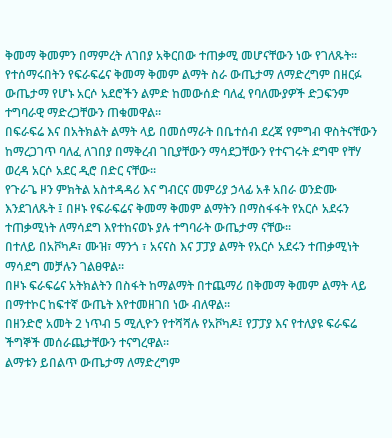ቅመማ ቅመምን በማምረት ለገበያ አቅርበው ተጠቃሚ መሆናቸውን ነው የገለጹት፡፡
የተሰማሩበትን የፍራፍሬና ቅመማ ቅመም ልማት ስራ ውጤታማ ለማድረግም በዘርፉ ውጤታማ የሆኑ አርሶ አደሮችን ልምድ ከመውሰድ ባለፈ የባለሙያዎች ድጋፍንም ተግባራዊ ማድረጋቸውን ጠቁመዋል።
በፍራፍሬ እና በአትክልት ልማት ላይ በመሰማራት በቤተሰብ ደረጃ የምግብ ዋስትናቸውን ከማረጋገጥ ባለፈ ለገበያ በማቅረብ ገቢያቸውን ማሳደጋቸውን የተናገሩት ደግሞ የቸሃ ወረዳ አርሶ አደር ዲሮ በድር ናቸው፡፡
የጉራጌ ዞን ምክትል አስተዳዳሪ እና ግብርና መምሪያ ኃላፊ አቶ አበራ ወንድሙ እንደገለጹት ፤ በዞኑ የፍራፍሬና ቅመማ ቅመም ልማትን በማስፋፋት የአርሶ አደሩን ተጠቃሚነት ለማሳደግ እየተከናወኑ ያሉ ተግባራት ውጤታማ ናቸው።
በተለይ በአቮካዶ፣ ሙዝ፣ ማንጎ ፣ አናናስ እና ፓፓያ ልማት የአርሶ አደሩን ተጠቃሚነት ማሳደግ መቻሉን ገልፀዋል።
በዞኑ ፍራፍሬና አትክልትን በስፋት ከማልማት በተጨማሪ በቅመማ ቅመም ልማት ላይ በማተኮር ከፍተኛ ውጤት እየተመዘገበ ነው ብለዋል።
በዘንድሮ አመት 2 ነጥብ 5 ሚሊዮን የተሻሻሉ የአቮካዶ፤ የፓፓያ እና የተለያዩ ፍራፍሬ ችግኞች መሰራጨታቸውን ተናግረዋል።
ልማቱን ይበልጥ ውጤታማ ለማድረግም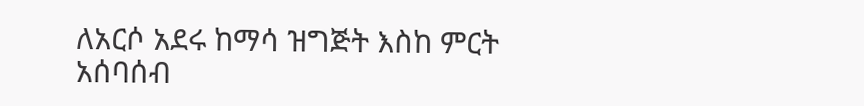ለአርሶ አደሩ ከማሳ ዝግጅት እስከ ምርት አሰባሰብ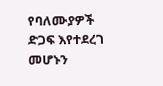የባለሙያዎች ድጋፍ እየተደረገ መሆኑን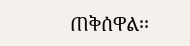ጠቅሰዋል፡፡